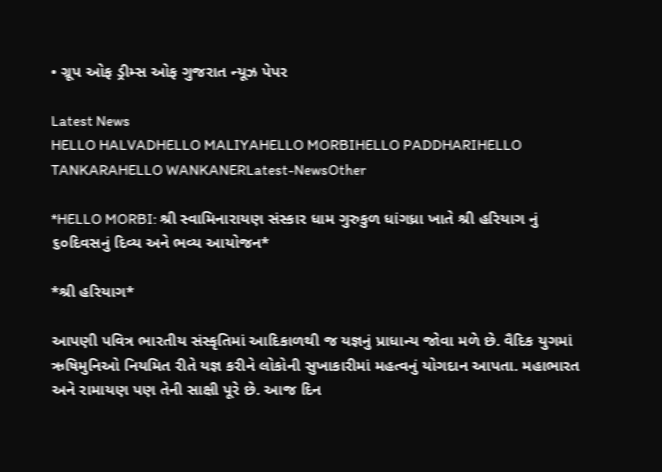• ગ્રૂપ ઓફ ડ્રીમ્સ ઓફ ગુજરાત ન્યૂઝ પેપર

Latest News
HELLO HALVADHELLO MALIYAHELLO MORBIHELLO PADDHARIHELLO TANKARAHELLO WANKANERLatest-NewsOther

*HELLO MORBI: શ્રી સ્વામિનારાયણ સંસ્કાર ધામ ગુરુકુળ ધાંગધ્રા ખાતે શ્રી હરિયાગ નું ૬૦દિવસનું દિવ્ય અને ભવ્ય આયોજન*

*શ્રી હરિયાગ*

આપણી પવિત્ર ભારતીય સંસ્કૃતિમાં આદિકાળથી જ યજ્ઞનું પ્રાધાન્ય જોવા મળે છે. વૈદિક યુગમાં ઋષિમુનિઓ નિયમિત રીતે યજ્ઞ કરીને લોકોની સુખાકારીમાં મહત્વનું યોગદાન આપતા. મહાભારત અને રામાયણ પણ તેની સાક્ષી પૂરે છે. આજ દિન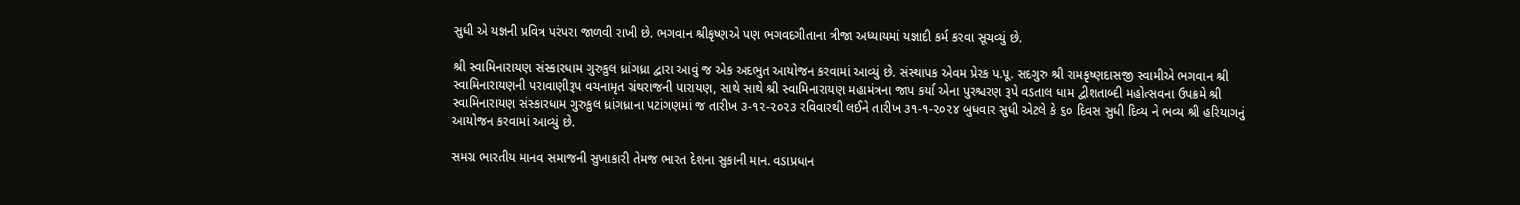સુધી એ યજ્ઞની પ્રવિત્ર પરંપરા જાળવી રાખી છે. ભગવાન શ્રીકૃષ્ણએ પણ ભગવદગીતાના ત્રીજા અધ્યાયમાં યજ્ઞાદી કર્મ કરવા સૂચવ્યું છે.

શ્રી સ્વામિનારાયણ સંસ્કારધામ ગુરુકુલ ધ્રાંગધ્રા દ્વારા આવું જ એક અદભુત આયોજન કરવામાં આવ્યું છે. સંસ્થાપક એવમ પ્રેરક પ.પૂ. સદગુરુ શ્રી રામકૃષ્ણદાસજી સ્વામીએ ભગવાન શ્રી સ્વામિનારાયણની પરાવાણીરૂપ વચનામૃત ગ્રંથરાજની પારાયણ, સાથે સાથે શ્રી સ્વામિનારાયણ મહામંત્રના જાપ કર્યા એના પુરશ્ચરણ રૂપે વડતાલ ધામ દ્વીશતાબ્દી મહોત્સવના ઉપક્રમે શ્રી સ્વામિનારાયણ સંસ્કારધામ ગુરુકુલ ધ્રાંગધ્રાના પટાંગણમાં જ તારીખ ૩-૧૨-૨૦૨૩ રવિવારથી લઈને તારીખ ૩૧-૧-૨૦૨૪ બુધવાર સુધી એટલે કે ૬૦ દિવસ સુધી દિવ્ય ને ભવ્ય શ્રી હરિયાગનું આયોજન કરવામાં આવ્યું છે.

સમગ્ર ભારતીય માનવ સમાજની સુખાકારી તેમજ ભારત દેશના સુકાની માન. વડાપ્રધાન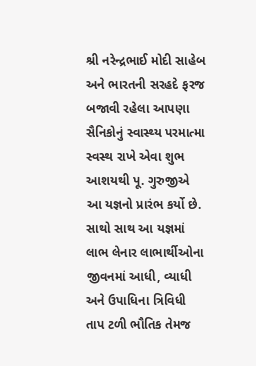શ્રી નરેન્દ્રભાઈ મોદી સાહેબ અને ભારતની સરહદે ફરજ બજાવી રહેલા આપણા સૈનિકોનું સ્વાસ્થ્ય પરમાત્મા સ્વસ્થ રાખે એવા શુભ આશયથી પૂ. ગુરુજીએ આ યજ્ઞનો પ્રારંભ કર્યો છે. સાથો સાથ આ યજ્ઞમાં લાભ લેનાર લાભાર્થીઓના જીવનમાં આધી, વ્યાધી અને ઉપાધિના ત્રિવિધી તાપ ટળી ભૌતિક તેમજ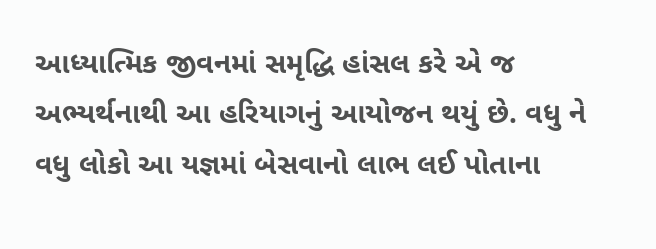આધ્યાત્મિક જીવનમાં સમૃદ્ધિ હાંસલ કરે એ જ અભ્યર્થનાથી આ હરિયાગનું આયોજન થયું છે. વધુ ને વધુ લોકો આ યજ્ઞમાં બેસવાનો લાભ લઈ પોતાના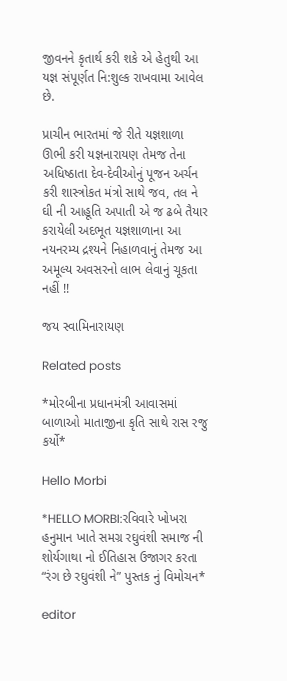જીવનને કૃતાર્થ કરી શકે એ હેતુથી આ યજ્ઞ સંપૂર્ણત નિ:શુલ્ક રાખવામા આવેલ છે.

પ્રાચીન ભારતમાં જે રીતે યજ્ઞશાળા ઊભી કરી યજ્ઞનારાયણ તેમજ તેના અધિષ્ઠાતા દેવ-દેવીઓનું પૂજન અર્ચન કરી શાસ્ત્રોકત મંત્રો સાથે જવ, તલ ને ઘી ની આહૂતિ અપાતી એ જ ઢબે તૈયાર કરાયેલી અદભૂત યજ્ઞશાળાના આ નયનરમ્ય દ્રશ્યને નિહાળવાનું તેમજ આ અમૂલ્ય અવસરનો લાભ લેવાનું ચૂકતા નહીં !!

જય સ્વામિનારાયણ

Related posts

*મોરબીના પ્રધાનમંત્રી આવાસમાં બાળાઓ માતાજીના કૃતિ સાથે રાસ રજુ કર્યો*

Hello Morbi

*HELLO MORBI:રવિવારે ખોખરા હનુમાન ખાતે સમગ્ર રઘુવંશી સમાજ ની શોર્યગાથા નો ઈતિહાસ ઉજાગર કરતા “રંગ છે રઘુવંશી ને” પુસ્તક નું વિમોચન*

editor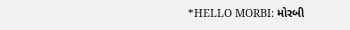*HELLO MORBI: મોરબી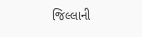જિલ્લાની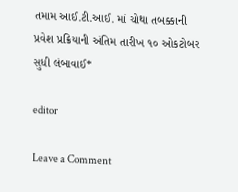તમામ આઈ.ટી.આઈ. માં ચોથા તબક્કાની પ્રવેશ પ્રક્રિયાની અંતિમ તારીખ ૧૦ ઓકટોબર સુધી લંબાવાઈ*

editor

Leave a Comment